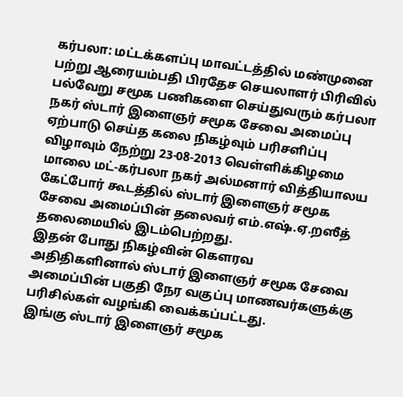கர்பலா: மட்டக்களப்பு மாவட்டத்தில் மண்முனை பற்று ஆரையம்பதி பிரதேச செயலாளர் பிரிவில் பல்வேறு சமூக பணிகளை செய்துவரும் கர்பலா நகர் ஸ்டார் இளைஞர் சமூக சேவை அமைப்பு ஏற்பாடு செய்த கலை நிகழ்வும் பரிசளிப்பு விழாவும் நேற்று 23-08-2013 வெள்ளிக்கிழமை மாலை மட்-கர்பலா நகர் அல்மனார் வித்தியாலய கேட்போர் கூடத்தில் ஸ்டார் இளைஞர் சமூக சேவை அமைப்பின் தலைவர் எம்.எஷ்.ஏ.றஸீத் தலைமையில் இடம்பெற்றது.
இதன் போது நிகழ்வின் கௌரவ அதிதிகளினால் ஸ்டார் இளைஞர் சமூக சேவை அமைப்பின் பகுதி நேர வகுப்பு மாணவர்களுக்கு பரிசில்கள் வழங்கி வைக்கப்பட்டது.
இங்கு ஸ்டார் இளைஞர் சமூக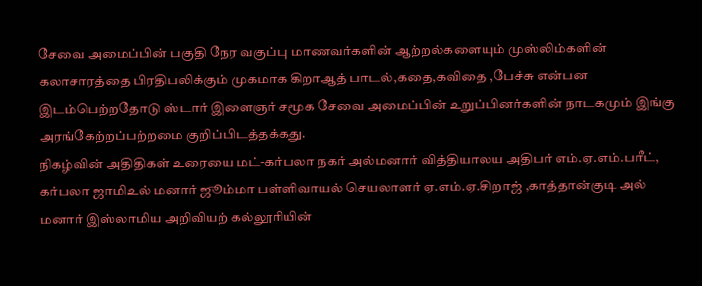சேவை அமைப்பின் பகுதி நேர வகுப்பு மாணவர்களின் ஆற்றல்களையும் முஸ்லிம்களின் கலாசாரத்தை பிரதிபலிக்கும் முகமாக கிறாஆத் பாடல்,கதை,கவிதை ,பேச்சு என்பன இடம்பெற்றதோடு ஸ்டார் இளைஞர் சமூக சேவை அமைப்பின் உறுப்பினர்களின் நாடகமும் இங்கு அரங்கேற்றப்பற்றமை குறிப்பிடத்தக்கது.
நிகழ்வின் அதிதிகள் உரையை மட்-கர்பலா நகர் அல்மனார் வித்தியாலய அதிபர் எம்.ஏ.எம்.பரீட், கர்பலா ஜாமிஉல் மனார் ஜூம்மா பள்ளிவாயல் செயலாளர் ஏ.எம்.ஏ.சிறாஜ் ,காத்தான்குடி அல் மனார் இஸ்லாமிய அறிவியற் கல்லூரியின்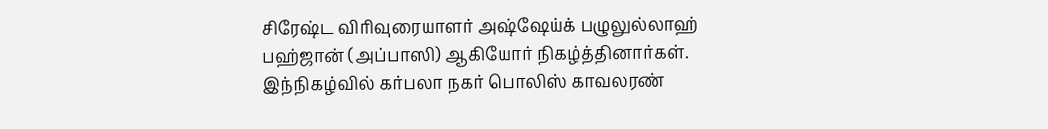சிரேஷ்ட விரிவுரையாளர் அஷ்ஷேய்க் பழுலுல்லாஹ் பஹ்ஜான் (அப்பாஸி) ஆகியோர் நிகழ்த்தினார்கள்.
இந்நிகழ்வில் கர்பலா நகர் பொலிஸ் காவலரண்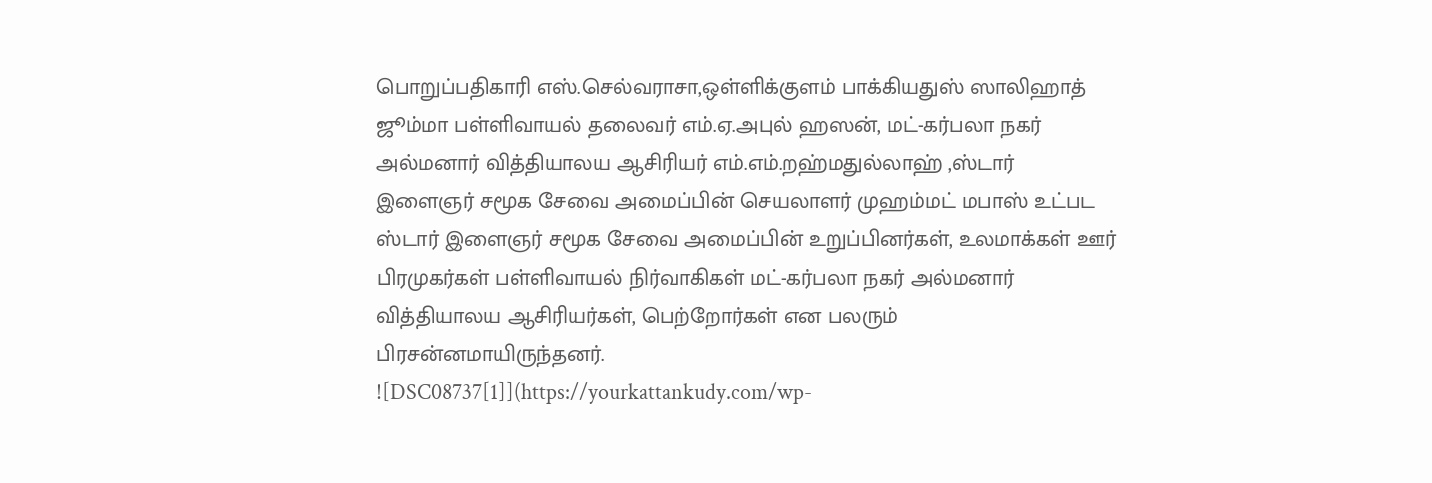பொறுப்பதிகாரி எஸ்.செல்வராசா,ஒள்ளிக்குளம் பாக்கியதுஸ் ஸாலிஹாத் ஜூம்மா பள்ளிவாயல் தலைவர் எம்.ஏ.அபுல் ஹஸன், மட்-கர்பலா நகர் அல்மனார் வித்தியாலய ஆசிரியர் எம்.எம்.றஹ்மதுல்லாஹ் ,ஸ்டார் இளைஞர் சமூக சேவை அமைப்பின் செயலாளர் முஹம்மட் மபாஸ் உட்பட ஸ்டார் இளைஞர் சமூக சேவை அமைப்பின் உறுப்பினர்கள், உலமாக்கள் ஊர் பிரமுகர்கள் பள்ளிவாயல் நிர்வாகிகள் மட்-கர்பலா நகர் அல்மனார் வித்தியாலய ஆசிரியர்கள், பெற்றோர்கள் என பலரும் பிரசன்னமாயிருந்தனர்.
![DSC08737[1]](https://yourkattankudy.com/wp-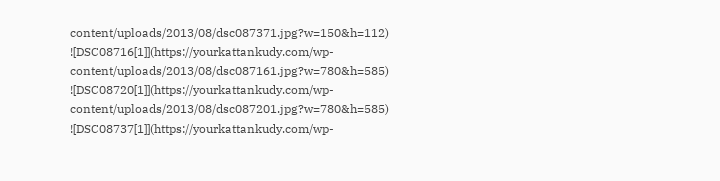content/uploads/2013/08/dsc087371.jpg?w=150&h=112)
![DSC08716[1]](https://yourkattankudy.com/wp-content/uploads/2013/08/dsc087161.jpg?w=780&h=585)
![DSC08720[1]](https://yourkattankudy.com/wp-content/uploads/2013/08/dsc087201.jpg?w=780&h=585)
![DSC08737[1]](https://yourkattankudy.com/wp-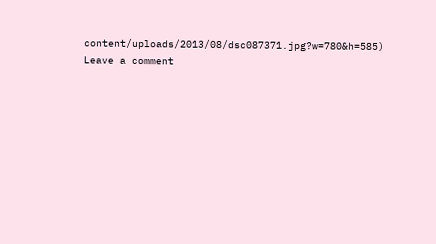content/uploads/2013/08/dsc087371.jpg?w=780&h=585)
Leave a comment